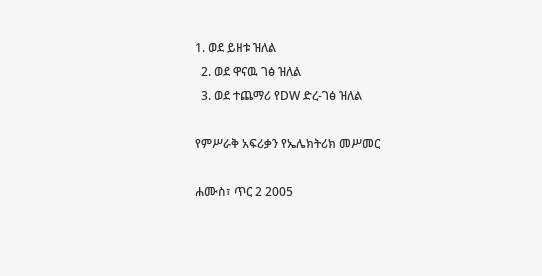1. ወደ ይዘቱ ዝለል
  2. ወደ ዋናዉ ገፅ ዝለል
  3. ወደ ተጨማሪ የDW ድረ-ገፅ ዝለል

የምሥራቅ አፍሪቃን የኤሌክትሪክ መሥመር

ሐሙስ፣ ጥር 2 2005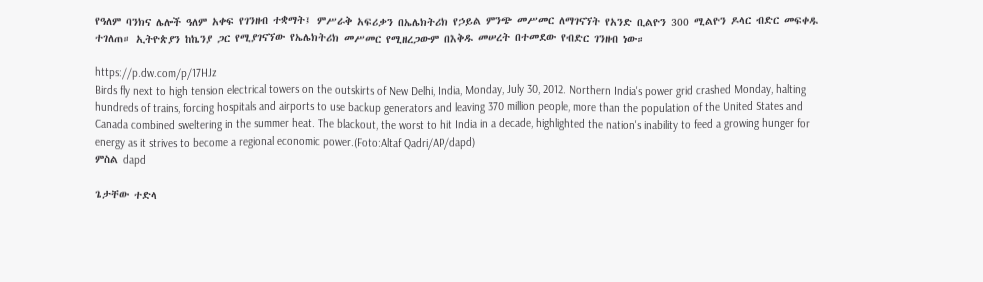የዓለም ባንክና ሌሎች ዓለም አቀፍ የገንዘብ ተቋማት፤ ምሥራቅ አፍሪቃን በኤሌክትሪክ የኃይል ምንጭ መሥመር ለማገናኘት የአንድ ቢልዮን 300 ሚልዮን ዶላር ብድር መፍቀዱ ተገለጠ። ኢትዮጵያን ከኬንያ ጋር የሚያገናኘው የኤሌክትሪክ መሥመር የሚዘረጋውም በእቅዱ መሠረት በተመደው የብድር ገንዘብ ነው።

https://p.dw.com/p/17HJz
Birds fly next to high tension electrical towers on the outskirts of New Delhi, India, Monday, July 30, 2012. Northern India's power grid crashed Monday, halting hundreds of trains, forcing hospitals and airports to use backup generators and leaving 370 million people, more than the population of the United States and Canada combined sweltering in the summer heat. The blackout, the worst to hit India in a decade, highlighted the nation's inability to feed a growing hunger for energy as it strives to become a regional economic power.(Foto:Altaf Qadri/AP/dapd)
ምስል dapd

ጌታቸው ተድላ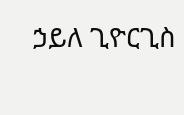ኃይለ ጊዮርጊስ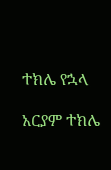ተክሌ የኋላ

አርያም ተክሌ